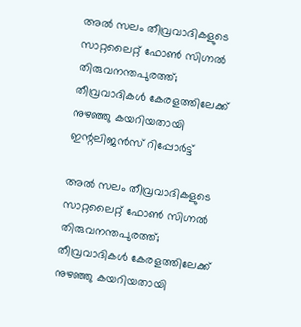അല്‍ സലം തീവ്രവാദികളുടെ സാറ്റലൈറ്റ് ഫോണ്‍ സിഗ്നല്‍ തിരുവനന്തപുരത്ത്; തീവ്രവാദികള്‍ കേരളത്തിലേക്ക് നുഴഞ്ഞു കയറിയതായി ഇന്റലിജന്‍സ് റിപ്പോര്‍ട്ട്

അല്‍ സലം തീവ്രവാദികളുടെ സാറ്റലൈറ്റ് ഫോണ്‍ സിഗ്നല്‍ തിരുവനന്തപുരത്ത്; തീവ്രവാദികള്‍ കേരളത്തിലേക്ക് നുഴഞ്ഞു കയറിയതായി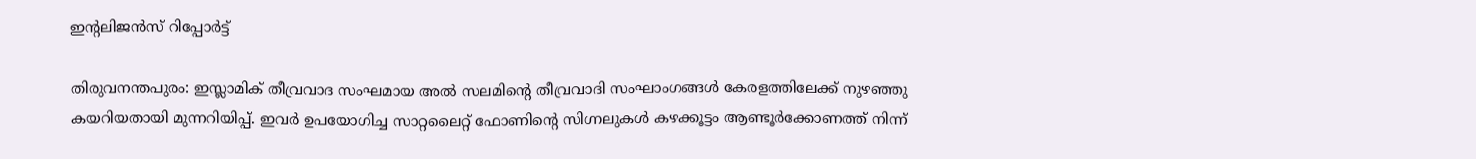ഇന്റലിജന്‍സ് റിപ്പോര്‍ട്ട്

തിരുവനന്തപുരം: ഇസ്ലാമിക് തീവ്രവാദ സംഘമായ അല്‍ സലമിന്റെ തീവ്രവാദി സംഘാംഗങ്ങള്‍ കേരളത്തിലേക്ക് നുഴഞ്ഞു കയറിയതായി മുന്നറിയിപ്പ്. ഇവര്‍ ഉപയോഗിച്ച സാറ്റലൈറ്റ് ഫോണിന്റെ സിഗ്നലുകള്‍ കഴക്കൂട്ടം ആണ്ടൂര്‍ക്കോണത്ത് നിന്ന്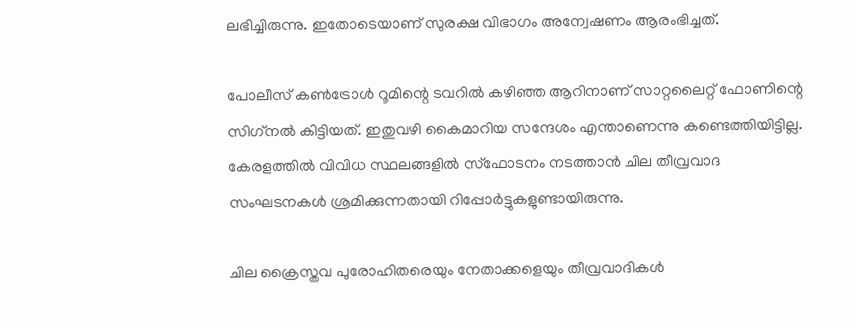ലഭിച്ചിരുന്നു. ഇതോടെയാണ് സുരക്ഷ വിഭാഗം അന്വേഷണം ആരംഭിച്ചത്.

പോലീസ് കണ്‍ട്രോള്‍ റൂമിന്റെ ടവറില്‍ കഴിഞ്ഞ ആറിനാണ് സാറ്റലൈറ്റ് ഫോണിന്റെ സിഗ്‌നല്‍ കിട്ടിയത്. ഇതുവഴി കൈമാറിയ സന്ദേശം എന്താണെന്നു കണ്ടെത്തിയിട്ടില്ല. കേരളത്തില്‍ വിവിധ സ്ഥലങ്ങളില്‍ സ്‌ഫോടനം നടത്താന്‍ ചില തീവ്രവാദ സംഘടനകള്‍ ശ്രമിക്കുന്നതായി റിപ്പോര്‍ട്ടുകളുണ്ടായിരുന്നു.

ചില ക്രൈസ്തവ പുരോഹിതരെയും നേതാക്കളെയും തീവ്രവാദികള്‍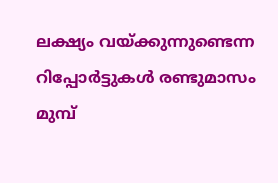ലക്ഷ്യം വയ്ക്കുന്നുണ്ടെന്ന റിപ്പോര്‍ട്ടുകള്‍ രണ്ടുമാസം മുമ്പ്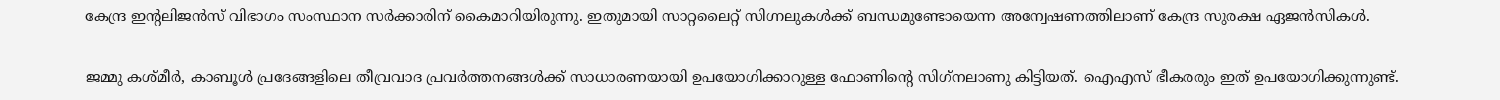കേന്ദ്ര ഇന്റലിജന്‍സ് വിഭാഗം സംസ്ഥാന സര്‍ക്കാരിന് കൈമാറിയിരുന്നു. ഇതുമായി സാറ്റലൈറ്റ് സിഗ്നലുകള്‍ക്ക് ബന്ധമുണ്ടോയെന്ന അന്വേഷണത്തിലാണ് കേന്ദ്ര സുരക്ഷ ഏജന്‍സികള്‍.

ജമ്മു കശ്മീര്‍, കാബൂള്‍ പ്രദേങ്ങളിലെ തീവ്രവാദ പ്രവര്‍ത്തനങ്ങള്‍ക്ക് സാധാരണയായി ഉപയോഗിക്കാറുള്ള ഫോണിന്റെ സിഗ്‌നലാണു കിട്ടിയത്. ഐഎസ് ഭീകരരും ഇത് ഉപയോഗിക്കുന്നുണ്ട്.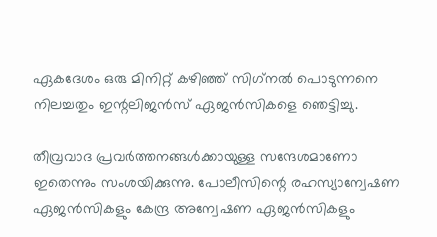ഏകദേശം ഒരു മിനിറ്റ് കഴിഞ്ഞ് സിഗ്‌നല്‍ പൊടുന്നനെ നിലച്ചതും ഇന്റലിജന്‍സ് ഏജന്‍സികളെ ഞെട്ടിച്ചു.

തീവ്രവാദ പ്രവര്‍ത്തനങ്ങള്‍ക്കായുള്ള സന്ദേശമാണോ ഇതെന്നും സംശയിക്കുന്നു. പോലീസിന്റെ രഹസ്യാന്വേഷണ ഏജന്‍സികളും കേന്ദ്ര അന്വേഷണ ഏജന്‍സികളും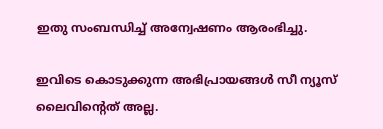ഇതു സംബന്ധിച്ച് അന്വേഷണം ആരംഭിച്ചു.

ഇവിടെ കൊടുക്കുന്ന അഭിപ്രായങ്ങള്‍ സീ ന്യൂസ് ലൈവിന്റെത് അല്ല.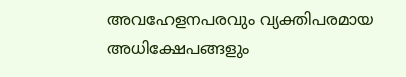അവഹേളനപരവും വ്യക്തിപരമായ അധിക്ഷേപങ്ങളും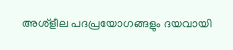അശ്‌ളീല പദപ്രയോഗങ്ങളും ദയവായി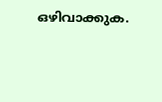ഒഴിവാക്കുക.